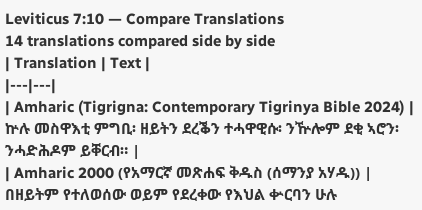Leviticus 7:10 — Compare Translations
14 translations compared side by side
| Translation | Text |
|---|---|
| Amharic (Tigrigna: Contemporary Tigrinya Bible 2024) | ኵሉ መስዋእቲ ምግቢ፡ ዘይትን ደረቕን ተሓዋዊሱ፡ ንዅሎም ደቂ ኣሮን፡ ንሓድሕዶም ይቐርብ። |
| Amharic 2000 (የአማርኛ መጽሐፍ ቅዱስ (ሰማንያ አሃዱ)) | በዘይትም የተለወሰው ወይም የደረቀው የእህል ቍርባን ሁሉ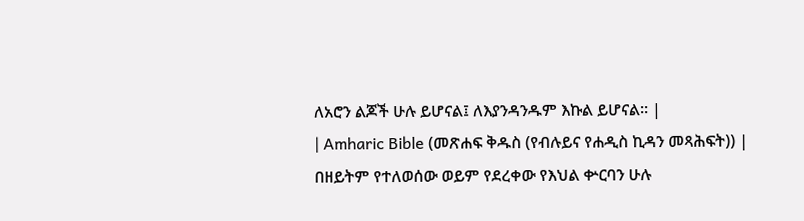ለአሮን ልጆች ሁሉ ይሆናል፤ ለእያንዳንዱም እኩል ይሆናል። |
| Amharic Bible (መጽሐፍ ቅዱስ (የብሉይና የሐዲስ ኪዳን መጻሕፍት)) | በዘይትም የተለወሰው ወይም የደረቀው የእህል ቍርባን ሁሉ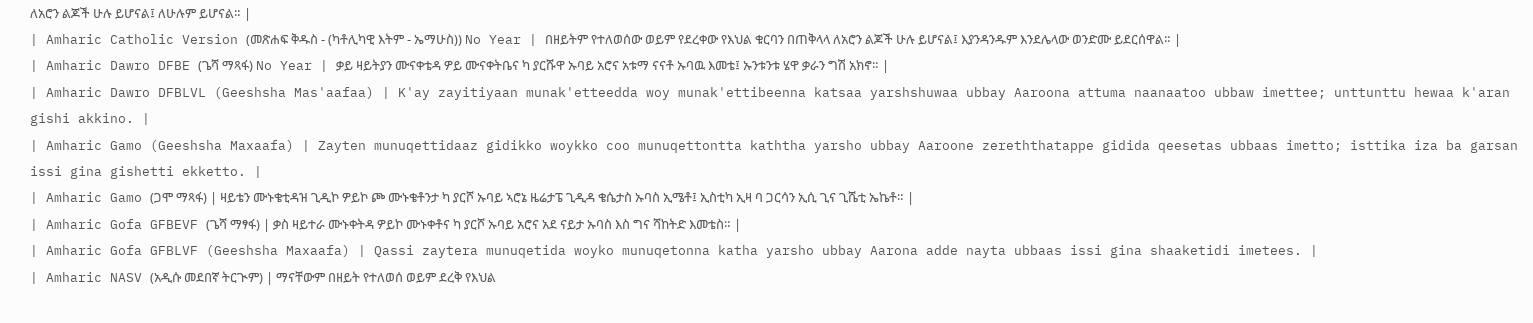ለአሮን ልጆች ሁሉ ይሆናል፤ ለሁሉም ይሆናል። |
| Amharic Catholic Version (መጽሐፍ ቅዱስ - (ካቶሊካዊ እትም - ኤማሁስ)) No Year | በዘይትም የተለወሰው ወይም የደረቀው የእህል ቁርባን በጠቅላላ ለአሮን ልጆች ሁሉ ይሆናል፤ እያንዳንዱም እንደሌላው ወንድሙ ይደርሰዋል። |
| Amharic Dawro DFBE (ጌሻ ማጻፋ) No Year | ቃይ ዛይትያን ሙናቀቴዳ ዎይ ሙናቀትቤና ካ ያርሹዋ ኡባይ አሮና አቱማ ናናቶ ኡባዉ እመቴ፤ ኡንቱንቱ ሄዋ ቃራን ግሽ አክኖ። |
| Amharic Dawro DFBLVL (Geeshsha Mas'aafaa) | K'ay zayitiyaan munak'etteedda woy munak'ettibeenna katsaa yarshshuwaa ubbay Aaroona attuma naanaatoo ubbaw imettee; unttunttu hewaa k'aran gishi akkino. |
| Amharic Gamo (Geeshsha Maxaafa) | Zayten munuqettidaaz gidikko woykko coo munuqettontta kaththa yarsho ubbay Aaroone zereththatappe gidida qeesetas ubbaas imetto; isttika iza ba garsan issi gina gishetti ekketto. |
| Amharic Gamo (ጋሞ ማጻፋ) | ዛይቴን ሙኑቄቲዳዝ ጊዲኮ ዎይኮ ጮ ሙኑቄቶንታ ካ ያርሾ ኡባይ ኣሮኔ ዜሬታፔ ጊዲዳ ቄሴታስ ኡባስ ኢሜቶ፤ ኢስቲካ ኢዛ ባ ጋርሳን ኢሲ ጊና ጊሼቲ ኤኬቶ። |
| Amharic Gofa GFBEVF (ጌሻ ማፃፋ) | ቃስ ዛይተራ ሙኑቀትዳ ዎይኮ ሙኑቀቶና ካ ያርሾ ኡባይ አሮና አደ ናይታ ኡባስ እስ ግና ሻከትድ እመቴስ። |
| Amharic Gofa GFBLVF (Geeshsha Maxaafa) | Qassi zaytera munuqetida woyko munuqetonna katha yarsho ubbay Aarona adde nayta ubbaas issi gina shaaketidi imetees. |
| Amharic NASV (አዲሱ መደበኛ ትርጒም) | ማናቸውም በዘይት የተለወሰ ወይም ደረቅ የእህል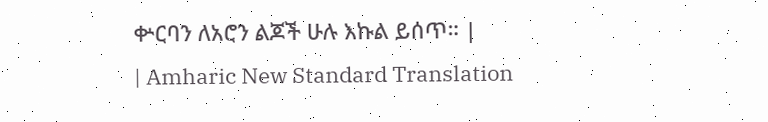ቍርባን ለአሮን ልጆች ሁሉ እኩል ይሰጥ። |
| Amharic New Standard Translation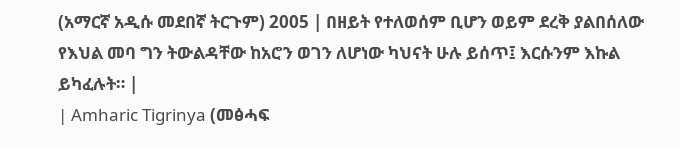(አማርኛ አዲሱ መደበኛ ትርጉም) 2005 | በዘይት የተለወሰም ቢሆን ወይም ደረቅ ያልበሰለው የእህል መባ ግን ትውልዳቸው ከአሮን ወገን ለሆነው ካህናት ሁሉ ይሰጥ፤ እርሱንም እኩል ይካፈሉት። |
| Amharic Tigrinya (መፅሓፍ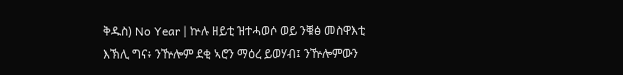ቅዱስ) No Year | ኵሉ ዘይቲ ዝተሓወሶ ወይ ንቑፅ መስዋእቲ እኽሊ ግና፥ ንዅሎም ደቂ ኣሮን ማዕረ ይወሃብ፤ ንዅሎምውን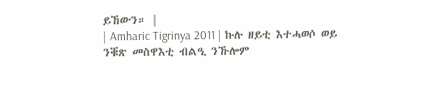ይኸውን። |
| Amharic Tigrinya 2011 | ኩሉ ዘይቲ እተሓወሶ ወይ ንቑጽ መስዋእቲ ብልዒ ንኹሎም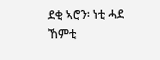ደቂ ኣሮን፡ ነቲ ሓደ ኸምቲ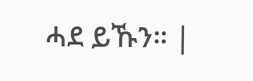ሓደ ይኹን። |